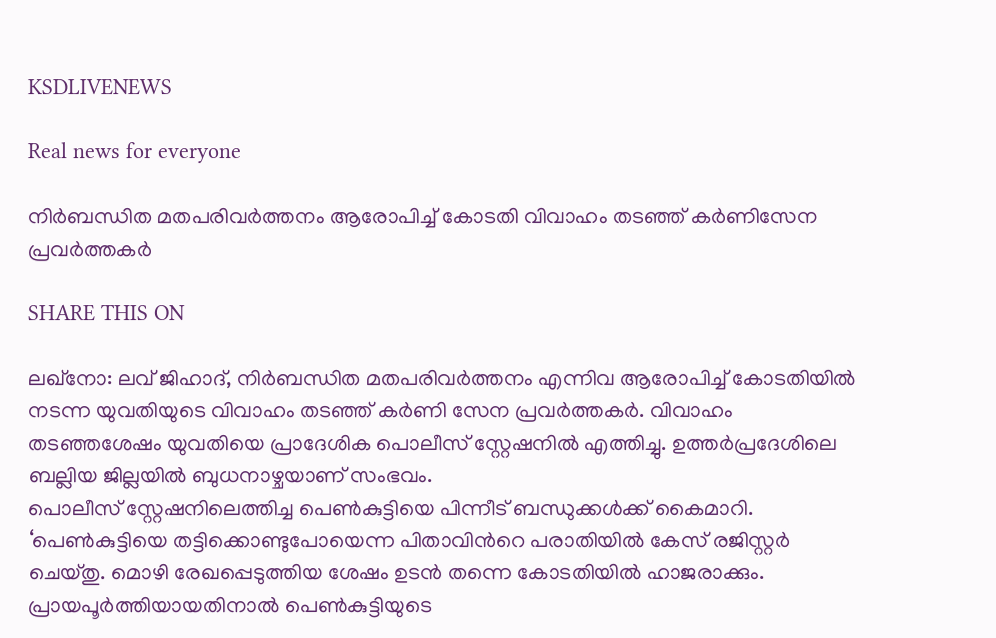KSDLIVENEWS

Real news for everyone

നിർബന്ധിത മതപരിവർത്തനം ആരോപിച്ച് കോടതി വിവാഹം തടഞ്ഞ് കർണിസേന പ്രവർത്തകർ

SHARE THIS ON

ലഖ്നോ: ലവ് ജിഹാദ്, നിർബന്ധിത മതപരിവർത്തനം എന്നിവ ആരോപിച്ച് കോടതിയിൽ നടന്ന യുവതിയുടെ വിവാഹം തടഞ്ഞ് കർണി സേന പ്രവർത്തകർ. വിവാഹം തടഞ്ഞശേഷം യുവതിയെ പ്രാദേശിക പൊലീസ് സ്റ്റേഷനിൽ എത്തിച്ചു. ഉത്തർപ്രദേശിലെ ബല്ലിയ ജില്ലയിൽ ബുധനാഴ്ചയാണ് സംഭവം.
പൊലീസ് സ്റ്റേഷനിലെത്തിച്ച പെൺകുട്ടിയെ പിന്നീട് ബന്ധുക്കൾക്ക് കൈമാറി. ‘പെൺകുട്ടിയെ തട്ടിക്കൊണ്ടുപോയെന്ന പിതാവിന്‍റെ പരാതിയിൽ കേസ് രജിസ്റ്റർ ചെയ്തു. മൊഴി രേഖപ്പെടുത്തിയ ശേഷം ഉടൻ തന്നെ കോടതിയിൽ ഹാജരാക്കും. പ്രായപൂർത്തിയായതിനാൽ പെൺകുട്ടിയുടെ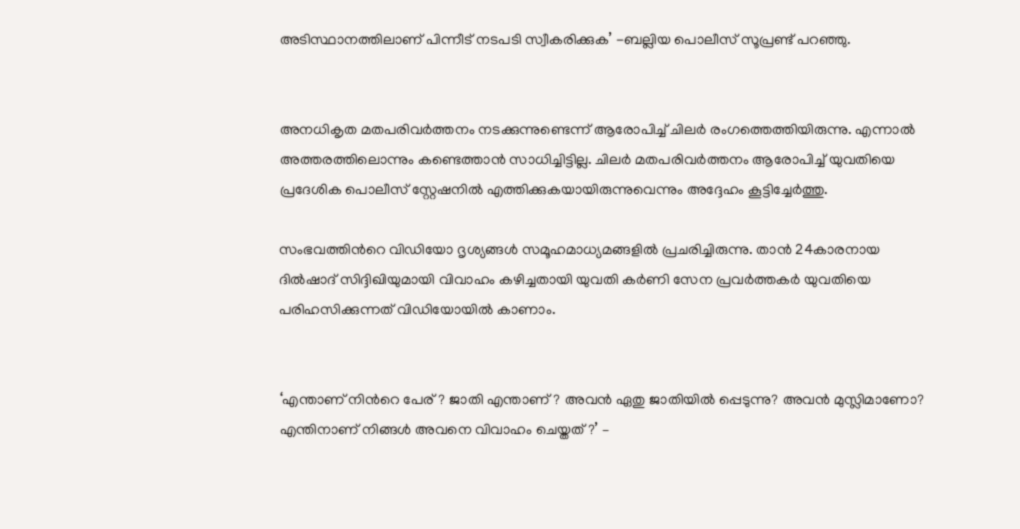അടിസ്ഥാനത്തിലാണ് പിന്നീട് നടപടി സ്വീകരിക്കുക’ -ബല്ലിയ പൊലീസ് സൂപ്രണ്ട് പറഞ്ഞു.


അനധികൃത മതപരിവർത്തനം നടക്കുന്നുണ്ടെന്ന് ആരോപിച്ച് ചിലർ രംഗത്തെത്തിയിരുന്നു. എന്നാൽ അത്തരത്തിലൊന്നും കണ്ടെത്താൻ സാധിച്ചിട്ടില്ല. ചിലർ മതപരിവർത്തനം ആരോപിച്ച് യുവതിയെ പ്രദേശിക പൊലീസ് സ്റ്റേഷനിൽ എത്തിക്കുകയായിരുന്നുവെന്നും അദ്ദേഹം കൂട്ടിച്ചേർത്തു.

സംഭവത്തിന്‍റെ വിഡിയോ ദൃശ്യങ്ങൾ സമൂഹമാധ്യമങ്ങളിൽ പ്രചരിച്ചിരുന്നു. താൻ 24കാരനായ ദിൽഷാദ് സിദ്ദിഖിയുമായി വിവാഹം കഴിച്ചതായി യുവതി കർണി സേന പ്രവർത്തകർ യുവതിയെ പരിഹസിക്കുന്നത് വിഡിയോയിൽ കാണാം.


‘എന്താണ് നിന്‍റെ പേര്? ജാതി എന്താണ്? അവൻ ഏതു ജാതിയിൽ പ്പെടുന്നു? അവൻ മുസ്ലിമാണോ? എന്തിനാണ് നിങ്ങൾ അവനെ വിവാഹം ചെയ്തത്?’ –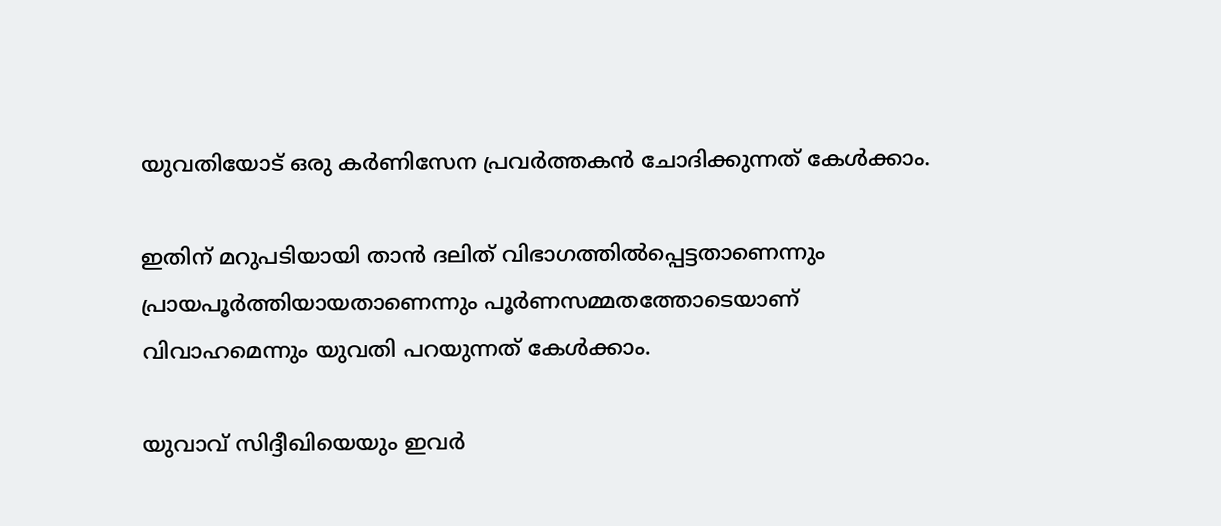യുവതിയോട് ഒരു കർണിസേന പ്രവർത്തകൻ ചോദിക്കുന്നത് കേൾക്കാം.

ഇതിന് മറുപടിയായി താൻ ദലിത് വിഭാഗത്തിൽപ്പെട്ടതാണെന്നും പ്രായപൂർത്തിയായതാണെന്നും പൂർണസമ്മതത്തോടെയാണ് വിവാഹമെന്നും യുവതി പറയുന്നത് കേൾക്കാം.

യുവാവ് സിദ്ദീഖിയെയും ഇവർ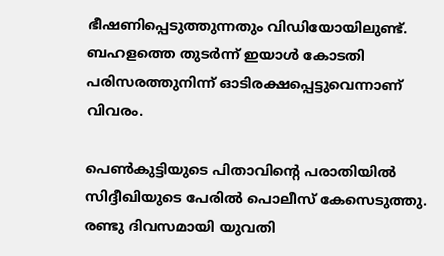ഭീഷണിപ്പെടുത്തുന്നതും വിഡിയോയിലുണ്ട്. ബഹളത്തെ തുടർന്ന് ഇയാൾ കോടതി പരിസരത്തുനിന്ന് ഓടിരക്ഷപ്പെട്ടുവെന്നാണ് വിവരം.

പെൺകുട്ടിയുടെ പിതാവിന്‍റെ പരാതിയിൽ സിദ്ദീഖിയുടെ പേരിൽ പൊലീസ് കേസെടുത്തു. രണ്ടു ദിവസമായി യുവതി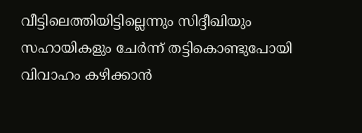വീട്ടിലെത്തിയിട്ടില്ലെന്നും സിദ്ദീഖിയും സഹായികളും ചേർന്ന് തട്ടികൊണ്ടുപോയി വിവാഹം കഴിക്കാൻ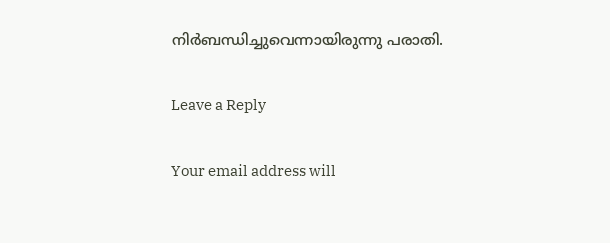നിർബന്ധിച്ചുവെന്നായിരുന്നു പരാതി.

Leave a Reply

Your email address will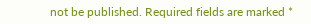not be published. Required fields are marked *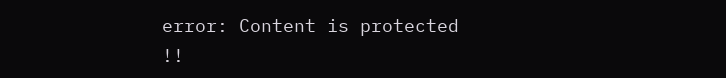error: Content is protected !!